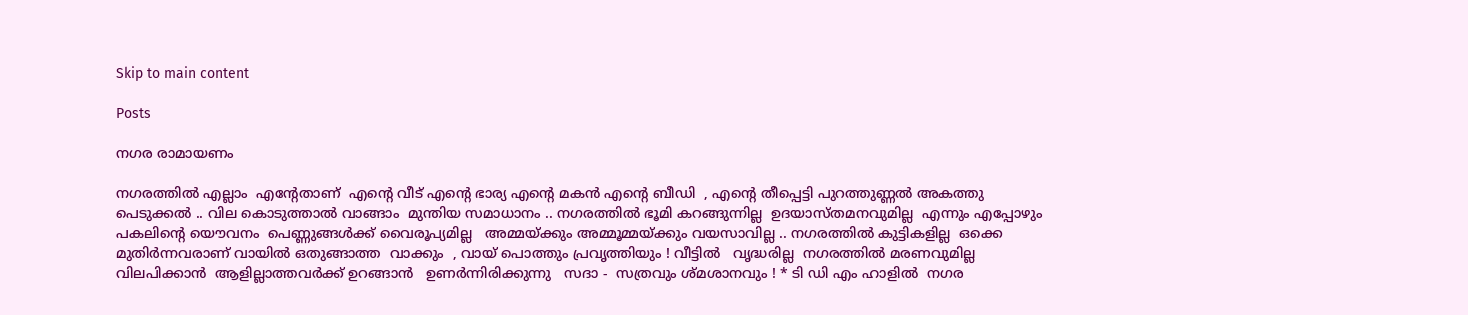Skip to main content

Posts

നഗര രാമായണം

നഗരത്തില്‍ എല്ലാം  എന്റേതാണ്  എന്റെ വീട് എന്റെ ഭാര്യ എന്റെ മകന്‍ എന്റെ ബീഡി  , എന്റെ തീപ്പെട്ടി പുറത്തുണ്ണല്‍ അകത്തു പെടുക്കല്‍ .. വില കൊടുത്താല്‍ വാങ്ങാം  മുന്തിയ സമാധാനം .. നഗരത്തില്‍ ഭൂമി കറങ്ങുന്നില്ല  ഉദയാസ്തമനവുമില്ല  എന്നും എപ്പോഴും  പകലിന്റെ യൌവനം  പെണ്ണുങ്ങള്‍ക്ക്‌ വൈരൂപ്യമില്ല   അമ്മയ്ക്കും അമ്മൂമ്മയ്ക്കും വയസാവില്ല .. നഗരത്തില്‍ കുട്ടികളില്ല  ഒക്കെ  മുതിര്‍ന്നവരാണ് വായില്‍ ഒതുങ്ങാത്ത  വാക്കും  , വായ്‌ പൊത്തും പ്രവൃത്തിയും ! വീട്ടില്‍   വൃദ്ധരില്ല  നഗരത്തില്‍ മരണവുമില്ല  വിലപിക്കാന്‍  ആളില്ലാത്തവര്‍ക്ക് ഉറങ്ങാന്‍   ഉണര്‍ന്നിരിക്കുന്നു   സദാ -  സത്രവും ശ്മശാനവും ! * ടി ഡി എം ഹാളില്‍  നഗര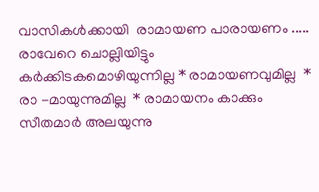വാസികള്‍ക്കായി  രാമായണ പാരായണം ..... രാവേറെ ചൊല്ലിയിട്ടും  കര്‍ക്കിടകമൊഴിയുന്നില്ല * രാമായണവുമില്ല  * രാ -മായുന്നുമില്ല  * രാമായനം കാക്കും  സീതമാര്‍ അലയുന്നു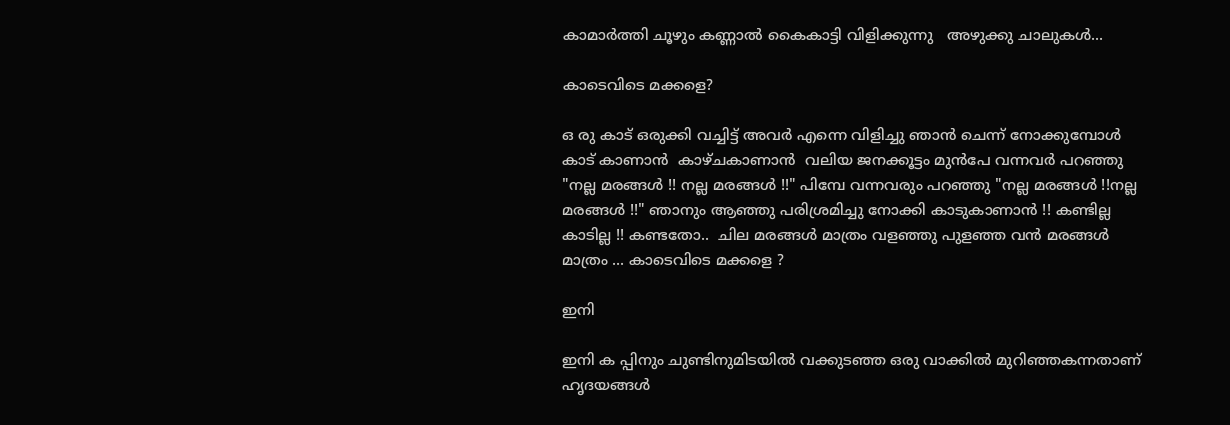കാമാര്‍ത്തി ചൂഴും കണ്ണാല്‍ കൈകാട്ടി വിളിക്കുന്നു   അഴുക്കു ചാലുകള്‍...

കാടെവിടെ മക്കളെ?

ഒ രു കാട് ഒരുക്കി വച്ചിട്ട് അവര്‍ എന്നെ വിളിച്ചു ഞാന്‍ ചെന്ന് നോക്കുമ്പോള്‍ കാട് കാണാന്‍  കാഴ്ചകാണാന്‍  വലിയ ജനക്കൂട്ടം മുന്‍പേ വന്നവര്‍ പറഞ്ഞു  "നല്ല മരങ്ങള്‍ !! നല്ല മരങ്ങള്‍ !!" പിമ്പേ വന്നവരും പറഞ്ഞു "നല്ല മരങ്ങള്‍ !!നല്ല മരങ്ങള്‍ !!" ഞാനും ആഞ്ഞു പരിശ്രമിച്ചു നോക്കി കാടുകാണാന്‍ !! കണ്ടില്ല  കാടില്ല !! കണ്ടതോ..  ചില മരങ്ങള്‍ മാത്രം വളഞ്ഞു പുളഞ്ഞ വന്‍ മരങ്ങള്‍ മാത്രം ... കാടെവിടെ മക്കളെ ?

ഇനി

ഇനി ക പ്പിനും ചുണ്ടിനുമിടയില്‍ വക്കുടഞ്ഞ ഒരു വാക്കില്‍ മുറിഞ്ഞകന്നതാണ് ഹൃദയങ്ങള്‍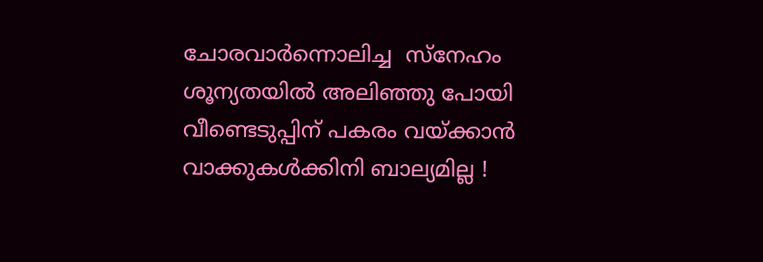ചോരവാര്‍ന്നൊലിച്ച  സ്നേഹം ശൂന്യതയില്‍ അലിഞ്ഞു പോയി  വീണ്ടെടുപ്പിന് പകരം വയ്ക്കാന്‍ വാക്കുകള്‍ക്കിനി ബാല്യമില്ല !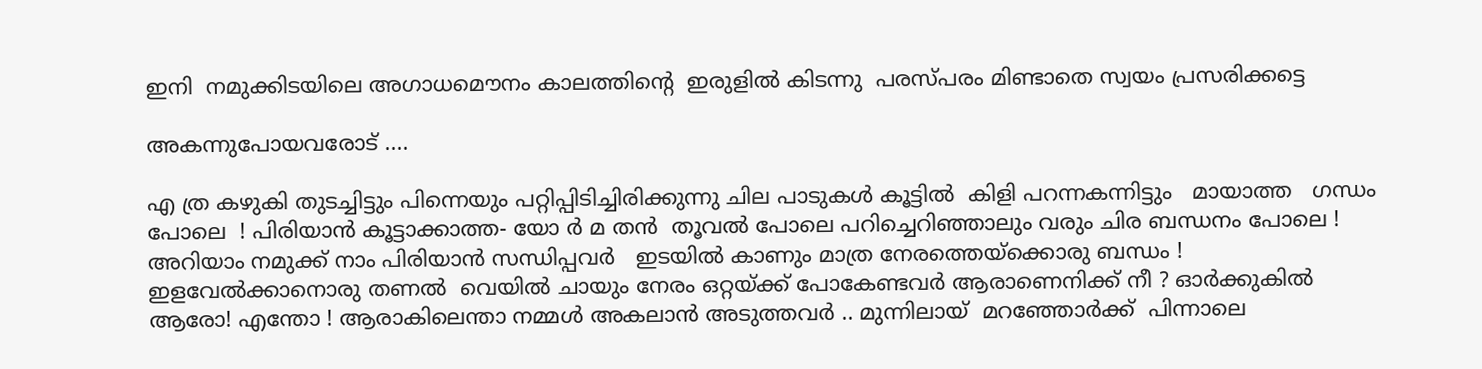ഇനി  നമുക്കിടയിലെ അഗാധമൌനം കാലത്തിന്റെ  ഇരുളില്‍ കിടന്നു  പരസ്പരം മിണ്ടാതെ സ്വയം പ്രസരിക്കട്ടെ

അകന്നുപോയവരോട് ....

എ ത്ര കഴുകി തുടച്ചിട്ടും പിന്നെയും പറ്റിപ്പിടിച്ചിരിക്കുന്നു ചില പാടുകള്‍ കൂട്ടില്‍  കിളി പറന്നകന്നിട്ടും   മായാത്ത   ഗന്ധം   പോലെ  ! പിരിയാന്‍ കൂട്ടാക്കാത്ത- യോ ര്‍ മ തന്‍  തൂവല്‍ പോലെ പറിച്ചെറിഞ്ഞാലും വരും ചിര ബന്ധനം പോലെ !   അറിയാം നമുക്ക് നാം പിരിയാന്‍ സന്ധിപ്പവര്‍   ഇടയില്‍ കാണും മാത്ര നേരത്തെയ്ക്കൊരു ബന്ധം ! ഇളവേല്‍ക്കാനൊരു തണല്‍  വെയില്‍ ചായും നേരം ഒറ്റയ്ക്ക് പോകേണ്ടവര്‍ ആരാണെനിക്ക് നീ ? ഓര്‍ക്കുകില്‍ ആരോ! എന്തോ ! ആരാകിലെന്താ നമ്മള്‍ അകലാന്‍ അടുത്തവര്‍ .. മുന്നിലായ്  മറഞ്ഞോര്‍ക്ക്  പിന്നാലെ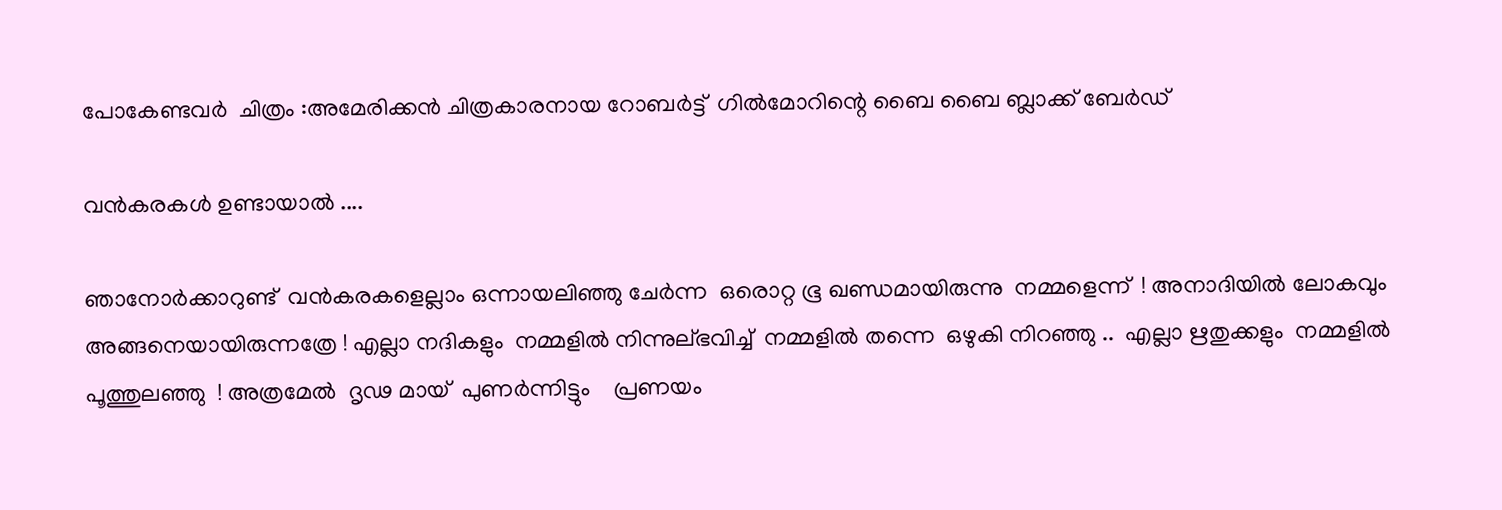പോകേണ്ടവര്‍  ചിത്രം :അമേരിക്കന്‍ ചിത്രകാരനായ റോബര്‍ട്ട്  ഗില്‍മോറിന്റെ ബൈ ബൈ ബ്ലാക്ക് ബേര്‍ഡ്

വന്‍കരകള്‍ ഉണ്ടായാല്‍ ....

ഞാനോര്‍ക്കാറുണ്ട്  വന്‍കരകളെല്ലാം ഒന്നായലിഞ്ഞു ചേര്‍ന്ന  ഒരൊറ്റ ഭൂ ഖണ്ഡമായിരുന്നു  നമ്മളെന്ന്  ! അനാദിയില്‍ ലോകവും  അങ്ങനെയായിരുന്നത്രേ ! എല്ലാ നദികളും  നമ്മളില്‍ നിന്നുല്ഭവിച്ച്  നമ്മളില്‍ തന്നെ  ഒഴുകി നിറഞ്ഞു ..  എല്ലാ ഋതുക്കളും  നമ്മളില്‍  പൂത്തുലഞ്ഞു  ! അത്രമേല്‍  ദൃഢ മായ്  പുണര്‍ന്നിട്ടും    പ്രണയം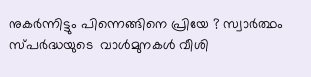നുകര്‍ന്നിട്ടും പിന്നെങ്ങിനെ പ്രിയേ ? സ്വാര്‍ത്ഥം  സ്പര്‍ദ്ധയുടെ  വാള്‍മുനകള്‍ വീശി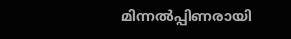മിന്നല്‍പ്പിണരായി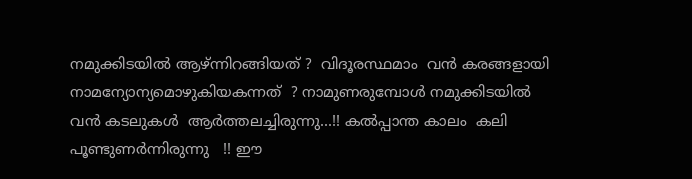നമുക്കിടയില്‍ ആഴ്ന്നിറങ്ങിയത് ?  വിദൂരസ്ഥമാം  വന്‍ കരങ്ങളായി  നാമന്യോന്യമൊഴുകിയകന്നത്  ? നാമുണരുമ്പോള്‍ നമുക്കിടയില്‍  വന്‍ കടലുകള്‍  ആര്‍ത്തലച്ചിരുന്നു...!! കല്‍പ്പാന്ത കാലം  കലി  പൂണ്ടുണര്‍ന്നിരുന്നു   !! ഈ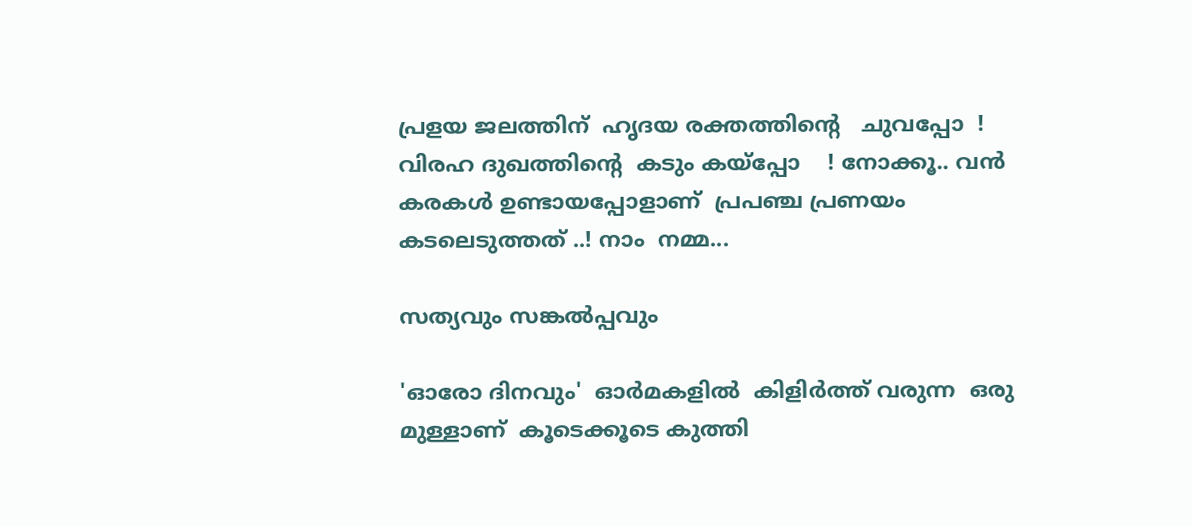പ്രളയ ജലത്തിന്  ഹൃദയ രക്തത്തിന്റെ   ചുവപ്പോ  ! വിരഹ ദുഖത്തിന്റെ  കടും കയ്പ്പോ    ! നോക്കൂ.. വന്‍ കരകള്‍ ഉണ്ടായപ്പോളാണ്  പ്രപഞ്ച പ്രണയം   കടലെടുത്തത് ..! നാം  നമ്മ...

സത്യവും സങ്കല്‍പ്പവും

'ഓരോ ദിനവും'  ഓര്‍മകളില്‍  കിളിര്‍ത്ത് വരുന്ന  ഒരു മുള്ളാണ്  കൂടെക്കൂടെ കുത്തി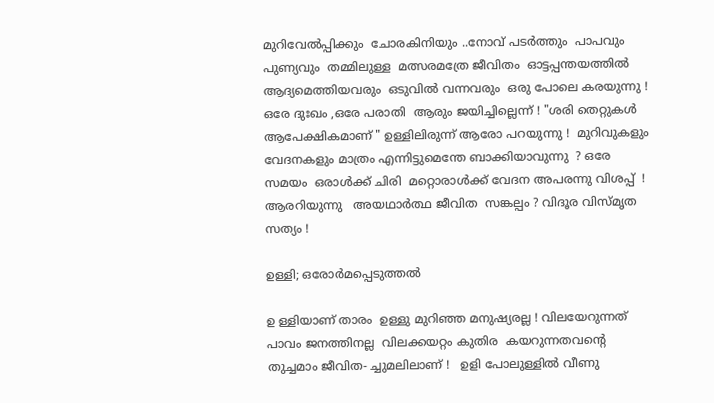മുറിവേല്‍പ്പിക്കും  ചോരകിനിയും ..നോവ്‌ പടര്‍ത്തും  പാപവും പുണ്യവും  തമ്മിലുള്ള  മത്സരമത്രേ ജീവിതം  ഓട്ടപ്പന്തയത്തില്‍  ആദ്യമെത്തിയവരും  ഒടുവില്‍ വന്നവരും  ഒരു പോലെ കരയുന്നു ! ഒരേ ദുഃഖം ,ഒരേ പരാതി  ആരും ജയിച്ചില്ലെന്ന് ! "ശരി തെറ്റുകള്‍ ആപേക്ഷികമാണ് " ഉള്ളിലിരുന്ന് ആരോ പറയുന്നു !  മുറിവുകളും വേദനകളും മാത്രം എന്നിട്ടുമെന്തേ ബാക്കിയാവുന്നു  ? ഒരേ സമയം  ഒരാള്‍ക്ക്‌ ചിരി  മറ്റൊരാള്‍ക്ക് വേദന അപരന്നു വിശപ്പ്‌  ! ആരറിയുന്നു   അയഥാര്‍ത്ഥ ജീവിത  സങ്കല്പം ? വിദൂര വിസ്മൃത സത്യം !

ഉള്ളി; ഒരോര്‍മപ്പെടുത്തല്‍

ഉ ള്ളിയാണ് താരം  ഉള്ളു മുറിഞ്ഞ മനുഷ്യരല്ല ! വിലയേറുന്നത്  പാവം ജനത്തിനല്ല  വിലക്കയറ്റം കുതിര  കയറുന്നതവന്റെ  തുച്ചമാം ജീവിത- ച്ചുമലിലാണ് !   ഉളി പോലുള്ളില്‍ വീണു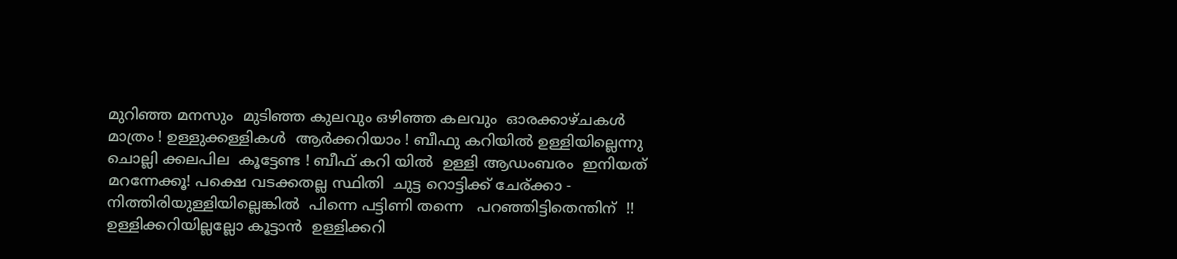മുറിഞ്ഞ മനസും  മുടിഞ്ഞ കുലവും ഒഴിഞ്ഞ കലവും  ഓരക്കാഴ്ചകള്‍ മാത്രം ! ഉള്ളുക്കള്ളികള്‍  ആര്‍ക്കറിയാം ! ബീഫു കറിയില്‍ ഉള്ളിയില്ലെന്നു ചൊല്ലി ക്കലപില  കൂട്ടേണ്ട ! ബീഫ് കറി യില്‍  ഉള്ളി ആഡംബരം  ഇനിയത് മറന്നേക്കൂ! പക്ഷെ വടക്കതല്ല സ്ഥിതി  ചുട്ട റൊട്ടിക്ക് ചേര്ക്കാ - നിത്തിരിയുള്ളിയില്ലെങ്കില്‍  പിന്നെ പട്ടിണി തന്നെ   പറഞ്ഞിട്ടിതെന്തിന്  !! ഉള്ളിക്കറിയില്ലല്ലോ കൂട്ടാന്‍  ഉള്ളിക്കറി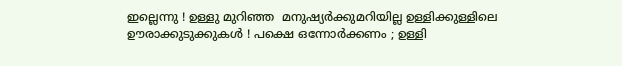ഇല്ലെന്നു ! ഉള്ളു മുറിഞ്ഞ  മനുഷ്യര്‍ക്കുമറിയില്ല ഉള്ളിക്കുള്ളിലെ  ഊരാക്കുടുക്കുകള്‍ ! പക്ഷെ ഒന്നോര്‍ക്കണം ; ഉള്ളി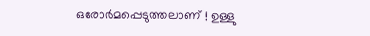ഒരോര്‍മപ്പെടുത്തലാണ് ! ഉള്ളു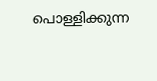പൊള്ളിക്കുന്ന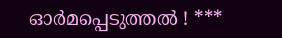ഓര്‍മപ്പെടുത്തല്‍ ! ***